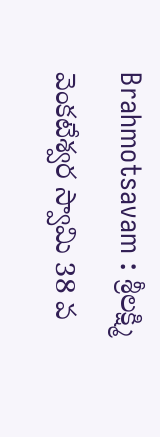Brahmotsavam : శ్రీలక్ష్మి వెంకటేశ్వర స్వామి 38 వ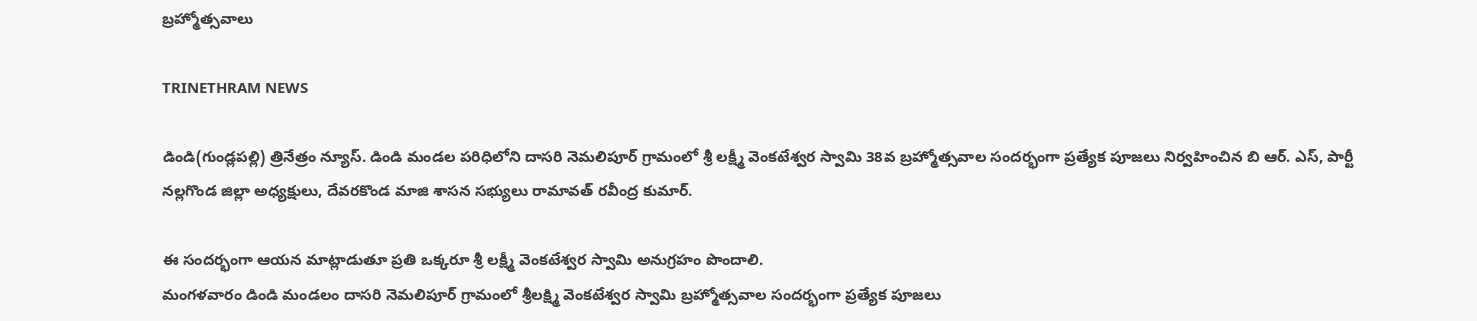బ్రహ్మోత్సవాలు

TRINETHRAM NEWS

డిండి(గుండ్లపల్లి) త్రినేత్రం న్యూస్. డిండి మండల పరిధిలోని దాసరి నెమలిపూర్ గ్రామంలో శ్రీ లక్ష్మీ వెంకటేశ్వర స్వామి 38వ బ్రహ్మోత్సవాల సందర్భంగా ప్రత్యేక పూజలు నిర్వహించిన బి ఆర్. ఎస్, పార్టీ నల్లగొండ జిల్లా అధ్యక్షులు, దేవరకొండ మాజి శాసన సభ్యులు రామావత్ రవీంద్ర కుమార్.

ఈ సందర్భంగా ఆయన మాట్లాడుతూ ప్రతి ఒక్కరూ శ్రీ లక్ష్మీ వెంకటేశ్వర స్వామి అనుగ్రహం పొందాలి.
మంగళవారం డిండి మండలం దాసరి నెమలిపూర్ గ్రామంలో శ్రీలక్ష్మి వెంకటేశ్వర స్వామి బ్రహ్మోత్సవాల సందర్భంగా ప్రత్యేక పూజలు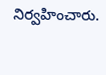నిర్వహించారు.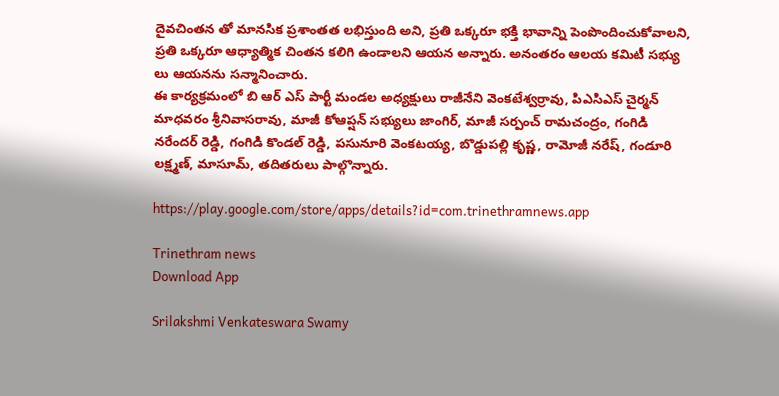దైవచింతన తో మానసిక ప్రశాంతత లభిస్తుంది అని, ప్రతి ఒక్కరూ భక్తి భావాన్ని పెంపొందించుకోవాలని, ప్రతి ఒక్కరూ ఆధ్యాత్మిక చింతన కలిగి ఉండాలని ఆయన అన్నారు. అనంతరం ఆలయ కమిటీ సభ్యు లు ఆయనను సన్మానించారు.
ఈ కార్యక్రమంలో బి ఆర్ ఎస్ పార్టీ మండల అధ్యక్షులు రాజీనేని వెంకటేశ్వర్రావు, పిఎసిఎస్ చైర్మన్ మాధవరం శ్రీనివాసరావు, మాజీ కోఆప్షన్ సభ్యులు జాంగిర్, మాజీ సర్పంచ్ రామచంద్రం, గంగిడి నరేందర్ రెడ్డి, గంగిడి కొండల్ రెడ్డి, పసునూరి వెంకటయ్య, బొడ్డుపల్లి కృష్ణ, రామోజీ నరేష్, గండూరి లక్ష్మణ్, మాసూమ్, తదితరులు పాల్గొన్నారు.

https://play.google.com/store/apps/details?id=com.trinethramnews.app

Trinethram news
Download App

Srilakshmi Venkateswara Swamy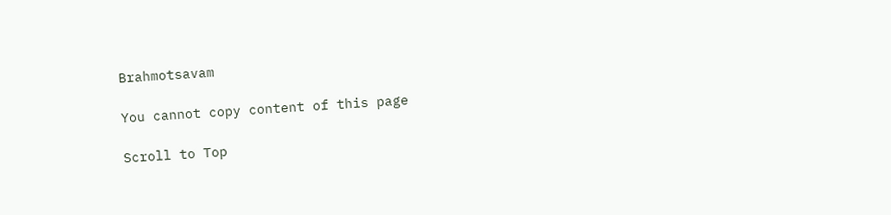Brahmotsavam

You cannot copy content of this page

Scroll to Top